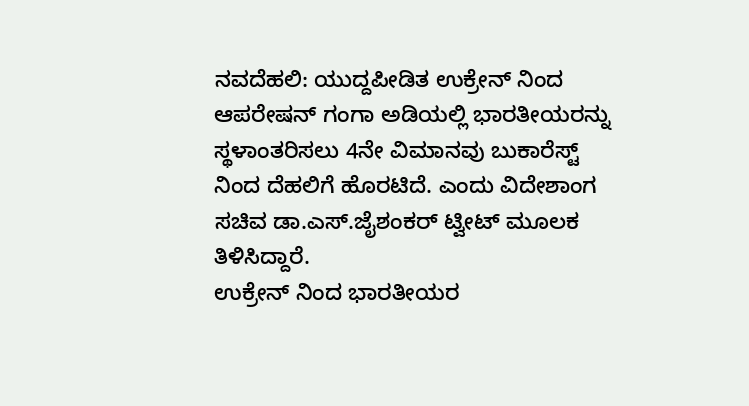ನವದೆಹಲಿ: ಯುದ್ದಪೀಡಿತ ಉಕ್ರೇನ್ ನಿಂದ ಆಪರೇಷನ್ ಗಂಗಾ ಅಡಿಯಲ್ಲಿ ಭಾರತೀಯರನ್ನು ಸ್ಥಳಾಂತರಿಸಲು 4ನೇ ವಿಮಾನವು ಬುಕಾರೆಸ್ಟ್ ನಿಂದ ದೆಹಲಿಗೆ ಹೊರಟಿದೆ. ಎಂದು ವಿದೇಶಾಂಗ ಸಚಿವ ಡಾ.ಎಸ್.ಜೈಶಂಕರ್ ಟ್ವೀಟ್ ಮೂಲಕ ತಿಳಿಸಿದ್ದಾರೆ.
ಉಕ್ರೇನ್ ನಿಂದ ಭಾರತೀಯರ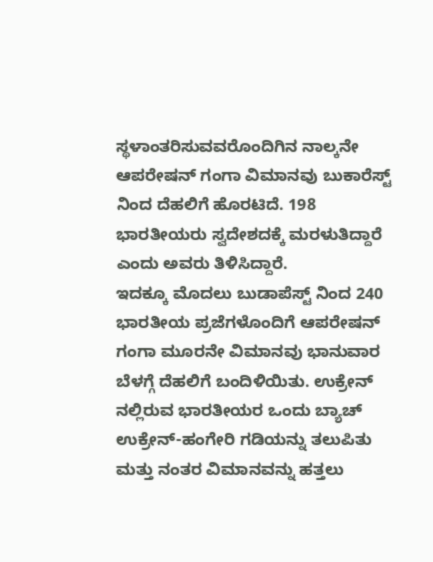ಸ್ಥಳಾಂತರಿಸುವವರೊಂದಿಗಿನ ನಾಲ್ಕನೇ ಆಪರೇಷನ್ ಗಂಗಾ ವಿಮಾನವು ಬುಕಾರೆಸ್ಟ್ ನಿಂದ ದೆಹಲಿಗೆ ಹೊರಟಿದೆ. 198 ಭಾರತೀಯರು ಸ್ವದೇಶದಕ್ಕೆ ಮರಳುತಿದ್ದಾರೆ ಎಂದು ಅವರು ತಿಳಿಸಿದ್ದಾರೆ.
ಇದಕ್ಕೂ ಮೊದಲು ಬುಡಾಪೆಸ್ಟ್ ನಿಂದ 240 ಭಾರತೀಯ ಪ್ರಜೆಗಳೊಂದಿಗೆ ಆಪರೇಷನ್ ಗಂಗಾ ಮೂರನೇ ವಿಮಾನವು ಭಾನುವಾರ ಬೆಳಗ್ಗೆ ದೆಹಲಿಗೆ ಬಂದಿಳಿಯಿತು. ಉಕ್ರೇನ್ ನಲ್ಲಿರುವ ಭಾರತೀಯರ ಒಂದು ಬ್ಯಾಚ್ ಉಕ್ರೇನ್-ಹಂಗೇರಿ ಗಡಿಯನ್ನು ತಲುಪಿತು ಮತ್ತು ನಂತರ ವಿಮಾನವನ್ನು ಹತ್ತಲು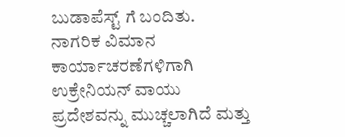ಬುಡಾಪೆಸ್ಟ್ ಗೆ ಬಂದಿತು.
ನಾಗರಿಕ ವಿಮಾನ ಕಾರ್ಯಾಚರಣೆಗಳಿಗಾಗಿ ಉಕ್ರೇನಿಯನ್ ವಾಯು ಪ್ರದೇಶವನ್ನು ಮುಚ್ಚಲಾಗಿದೆ ಮತ್ತು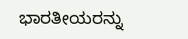ಭಾರತೀಯರನ್ನು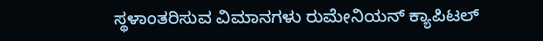ಸ್ಥಳಾಂತರಿಸುವ ವಿಮಾನಗಳು ರುಮೇನಿಯನ್ ಕ್ಯಾಪಿಟಲ್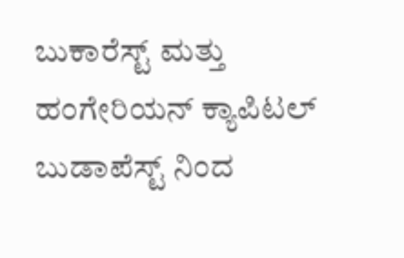ಬುಕಾರೆಸ್ಟ್ ಮತ್ತು ಹಂಗೇರಿಯನ್ ಕ್ಯಾಪಿಟಲ್ ಬುಡಾಪೆಸ್ಟ್ ನಿಂದ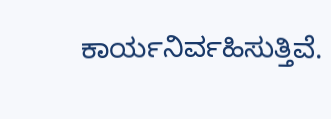ಕಾರ್ಯನಿರ್ವಹಿಸುತ್ತಿವೆ.